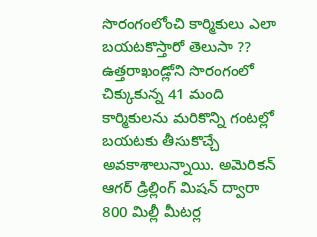సొరంగంలోంచి కార్మికులు ఎలా బయటకొస్తారో తెలుసా ??
ఉత్తరాఖండ్లోని సొరంగంలో చిక్కుకున్న 41 మంది కార్మికులను మరికొన్ని గంటల్లో బయటకు తీసుకొచ్చే అవకాశాలున్నాయి. అమెరికన్ ఆగర్ డ్రిల్లింగ్ మిషన్ ద్వారా 800 మిల్లీ మీటర్ల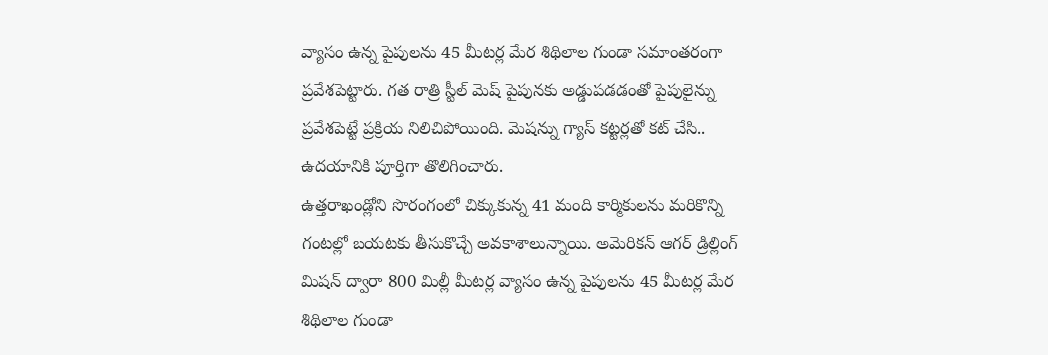వ్యాసం ఉన్న పైపులను 45 మీటర్ల మేర శిథిలాల గుండా సమాంతరంగా ప్రవేశపెట్టారు. గత రాత్రి స్టీల్ మెష్ పైపునకు అడ్డుపడడంతో పైపులైన్ను ప్రవేశపెట్టే ప్రక్రియ నిలిచిపోయింది. మెషన్ను గ్యాస్ కట్టర్లతో కట్ చేసి.. ఉదయానికి పూర్తిగా తొలిగించారు.
ఉత్తరాఖండ్లోని సొరంగంలో చిక్కుకున్న 41 మంది కార్మికులను మరికొన్ని గంటల్లో బయటకు తీసుకొచ్చే అవకాశాలున్నాయి. అమెరికన్ ఆగర్ డ్రిల్లింగ్ మిషన్ ద్వారా 800 మిల్లీ మీటర్ల వ్యాసం ఉన్న పైపులను 45 మీటర్ల మేర శిథిలాల గుండా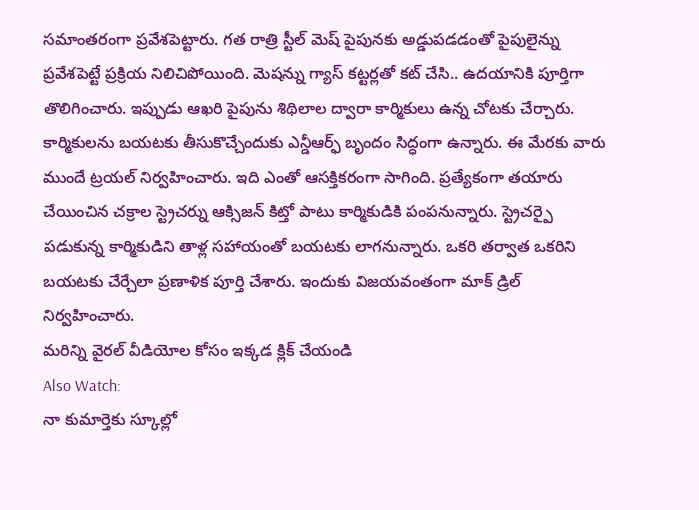సమాంతరంగా ప్రవేశపెట్టారు. గత రాత్రి స్టీల్ మెష్ పైపునకు అడ్డుపడడంతో పైపులైన్ను ప్రవేశపెట్టే ప్రక్రియ నిలిచిపోయింది. మెషన్ను గ్యాస్ కట్టర్లతో కట్ చేసి.. ఉదయానికి పూర్తిగా తొలిగించారు. ఇప్పుడు ఆఖరి పైపును శిథిలాల ద్వారా కార్మికులు ఉన్న చోటకు చేర్చారు. కార్మికులను బయటకు తీసుకొచ్చేందుకు ఎన్డీఆర్ఫ్ బృందం సిద్ధంగా ఉన్నారు. ఈ మేరకు వారు ముందే ట్రయల్ నిర్వహించారు. ఇది ఎంతో ఆసక్తికరంగా సాగింది. ప్రత్యేకంగా తయారు చేయించిన చక్రాల స్ట్రెచర్ను ఆక్సిజన్ కిట్తో పాటు కార్మికుడికి పంపనున్నారు. స్ట్రెచర్పై పడుకున్న కార్మికుడిని తాళ్ల సహాయంతో బయటకు లాగనున్నారు. ఒకరి తర్వాత ఒకరిని బయటకు చేర్చేలా ప్రణాళిక పూర్తి చేశారు. ఇందుకు విజయవంతంగా మాక్ డ్రిల్ నిర్వహించారు.
మరిన్ని వైరల్ వీడియోల కోసం ఇక్కడ క్లిక్ చేయండి
Also Watch:
నా కుమార్తెకు స్కూల్లో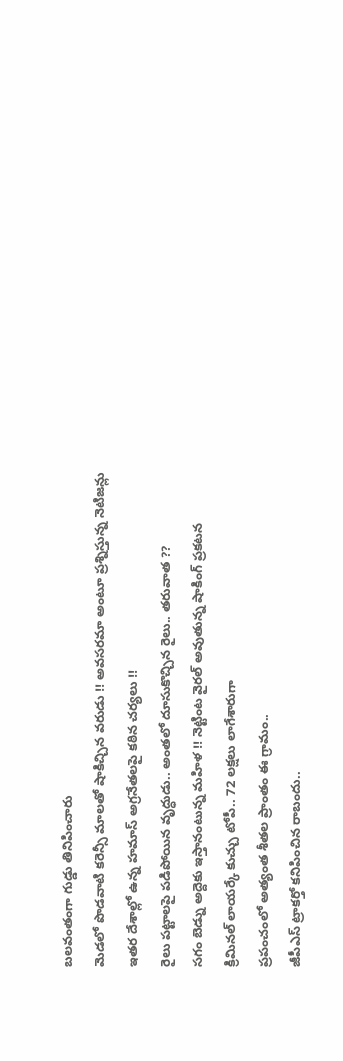బలవంతంగా గుడ్డు తినిపించారు
మెడలో పొడవాటి కరెన్సీ మాలతో షాకిచ్చిన వరుడు !! అవసరమా అంటూ ప్రశ్నిస్తున్న నెటిజన్లు
ఇతర దేశాల్లో ఉన్న హమాస్ అగ్రనేతలపై కఠిన చర్యలు !!
రైలు పట్టాలపై పడిపోయిన వృద్ధుడు.. అంతలో దూసుకొచ్చిన రైలు.. తరువాత ??
సగం బెడ్ను అద్దెకు ఇస్తానంటున్న మహిళ !! నెట్టింట వైరల్ అవుతున్న షాకింగ్ ప్రకటన
క్రిమినల్ లాయర్కే కుచ్చు టోపీ.. 72 లక్షలు లాగేశారుగా
ప్రపంచంలో అత్యంత శీతల ప్రాంతం ఈ గ్రామం..
జీపీఎస్ ట్రాకర్తో కనిపించిన రాబందు..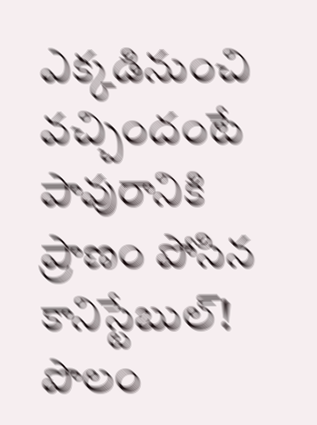ఎక్కడినుంచి వచ్చిందంటే
పావురానికి ప్రాణం పోసిన కానిస్టేబుల్!
పొలం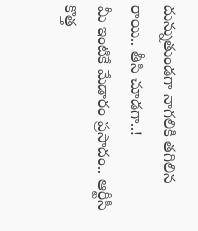దున్నుతుండగా నాగలికి తగిలిన రాయి.. తీసి చూడగా..!
మీ ఇంటికే మేడారం ప్రసాదం.. ఆర్టీసీ కొత్త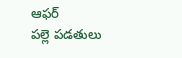ఆఫర్
పల్లె పడతులు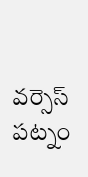వర్సెస్ పట్నం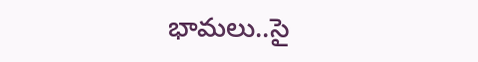భామలు..సై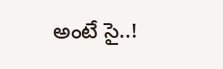అంటే సై..!